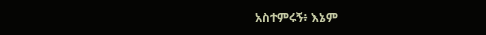አስተምሩኝ፥ እኔም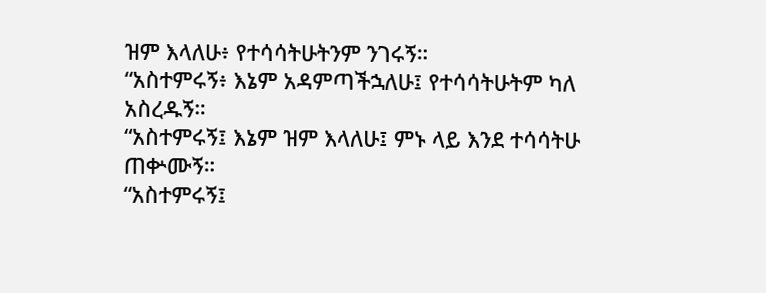ዝም እላለሁ፥ የተሳሳትሁትንም ንገሩኝ።
“አስተምሩኝ፥ እኔም አዳምጣችኋለሁ፤ የተሳሳትሁትም ካለ አስረዱኝ።
“አስተምሩኝ፤ እኔም ዝም እላለሁ፤ ምኑ ላይ እንደ ተሳሳትሁ ጠቍሙኝ።
“አስተምሩኝ፤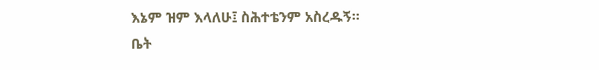እኔም ዝም እላለሁ፤ ስሕተቴንም አስረዱኝ።
ቤት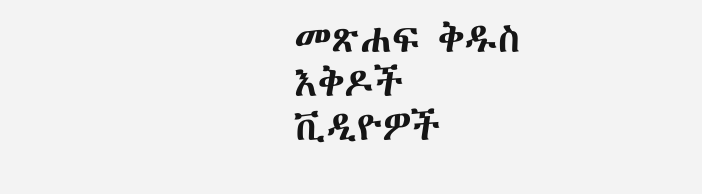መጽሐፍ ቅዱስ
እቅዶች
ቪዲዮዎች